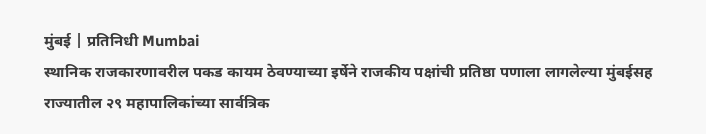मुंबई | प्रतिनिधी Mumbai
स्थानिक राजकारणावरील पकड कायम ठेवण्याच्या इर्षेने राजकीय पक्षांची प्रतिष्ठा पणाला लागलेल्या मुंबईसह राज्यातील २९ महापालिकांच्या सार्वत्रिक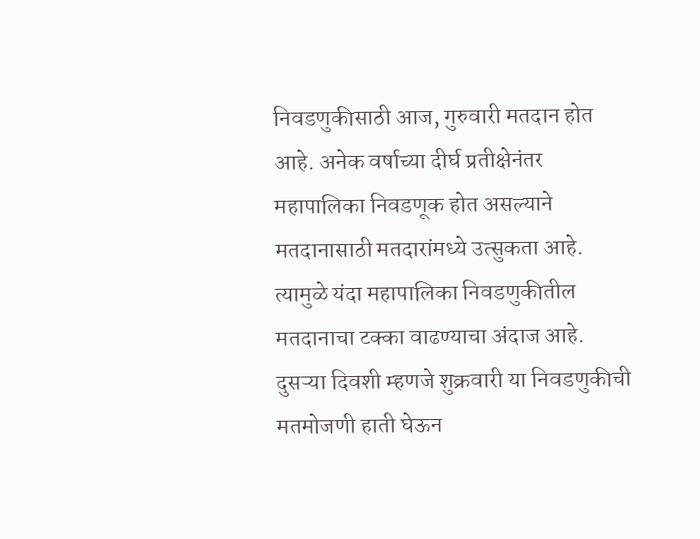निवडणुकीसाठी आज, गुरुवारी मतदान होत आहे. अनेक वर्षाच्या दीर्घ प्रतीक्षेनंतर महापालिका निवडणूक होत असल्याने मतदानासाठी मतदारांमध्ये उत्सुकता आहे. त्यामुळे यंदा महापालिका निवडणुकीतील मतदानाचा टक्का वाढण्याचा अंदाज आहे. दुसऱ्या दिवशी म्हणजे शुक्रवारी या निवडणुकीची मतमोजणी हाती घेऊन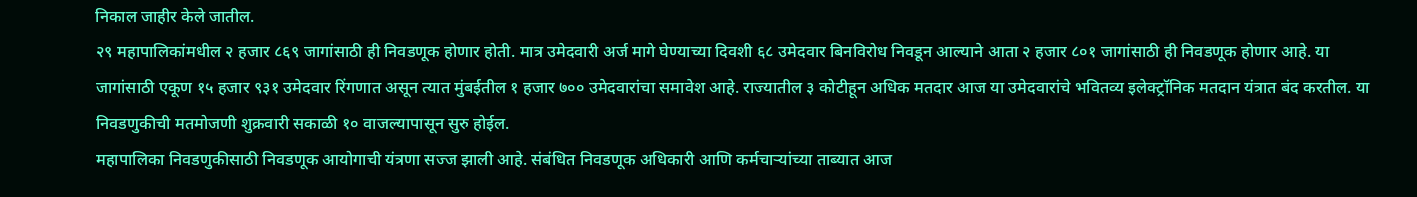निकाल जाहीर केले जातील.
२९ महापालिकांमधील २ हजार ८६९ जागांसाठी ही निवडणूक होणार होती. मात्र उमेदवारी अर्ज मागे घेण्याच्या दिवशी ६८ उमेदवार बिनविरोध निवडून आल्याने आता २ हजार ८०१ जागांसाठी ही निवडणूक होणार आहे. या जागांसाठी एकूण १५ हजार ९३१ उमेदवार रिंगणात असून त्यात मुंबईतील १ हजार ७०० उमेदवारांचा समावेश आहे. राज्यातील ३ कोटीहून अधिक मतदार आज या उमेदवारांचे भवितव्य इलेक्ट्रॉनिक मतदान यंत्रात बंद करतील. या निवडणुकीची मतमोजणी शुक्रवारी सकाळी १० वाजल्यापासून सुरु होईल.
महापालिका निवडणुकीसाठी निवडणूक आयोगाची यंत्रणा सज्ज झाली आहे. संबंधित निवडणूक अधिकारी आणि कर्मचाऱ्यांच्या ताब्यात आज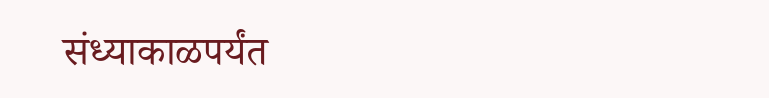संध्याकाळपर्यंत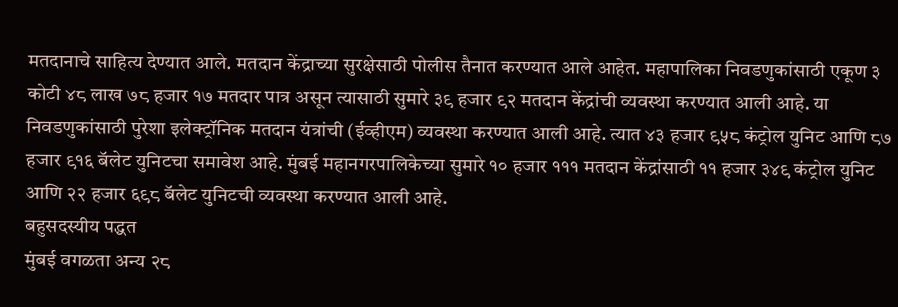मतदानाचे साहित्य देण्यात आले. मतदान केंद्राच्या सुरक्षेसाठी पोलीस तैनात करण्यात आले आहेत. महापालिका निवडणुकांसाठी एकूण ३ कोटी ४८ लाख ७८ हजार १७ मतदार पात्र असून त्यासाठी सुमारे ३९ हजार ९२ मतदान केंद्रांची व्यवस्था करण्यात आली आहे. या निवडणुकांसाठी पुरेशा इलेक्ट्रॉनिक मतदान यंत्रांची (ईव्हीएम) व्यवस्था करण्यात आली आहे. त्यात ४३ हजार ९५८ कंट्रोल युनिट आणि ८७ हजार ९१६ बॅलेट युनिटचा समावेश आहे. मुंबई महानगरपालिकेच्या सुमारे १० हजार १११ मतदान केंद्रांसाठी ११ हजार ३४९ कंट्रोल युनिट आणि २२ हजार ६९८ बॅलेट युनिटची व्यवस्था करण्यात आली आहे.
बहुसदस्यीय पद्धत
मुंबई वगळता अन्य २८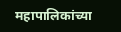महापालिकांच्या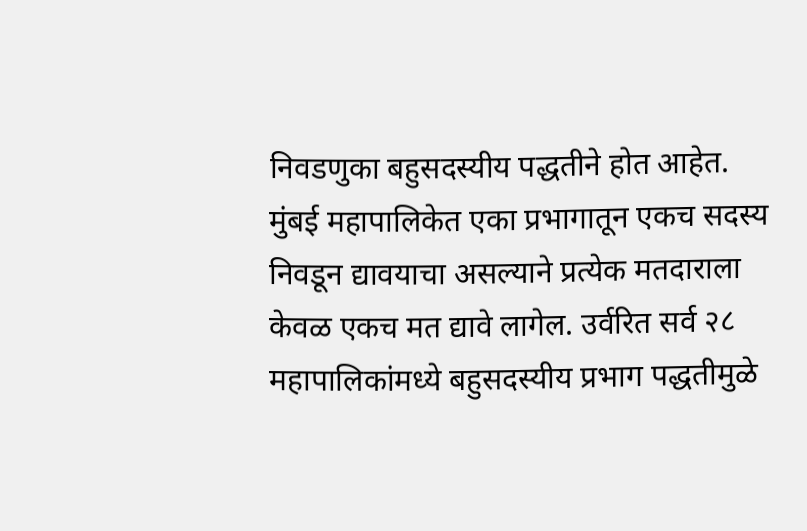निवडणुका बहुसदस्यीय पद्धतीने होत आहेत. मुंबई महापालिकेत एका प्रभागातून एकच सदस्य निवडून द्यावयाचा असल्याने प्रत्येक मतदाराला केवळ एकच मत द्यावे लागेल. उर्वरित सर्व २८ महापालिकांमध्ये बहुसदस्यीय प्रभाग पद्धतीमुळे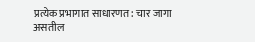प्रत्येक प्रभागात साधारणत: चार जागा असतील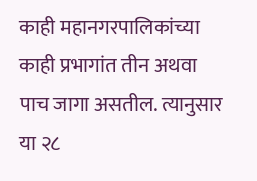काही महानगरपालिकांच्या काही प्रभागांत तीन अथवा पाच जागा असतील. त्यानुसार या २८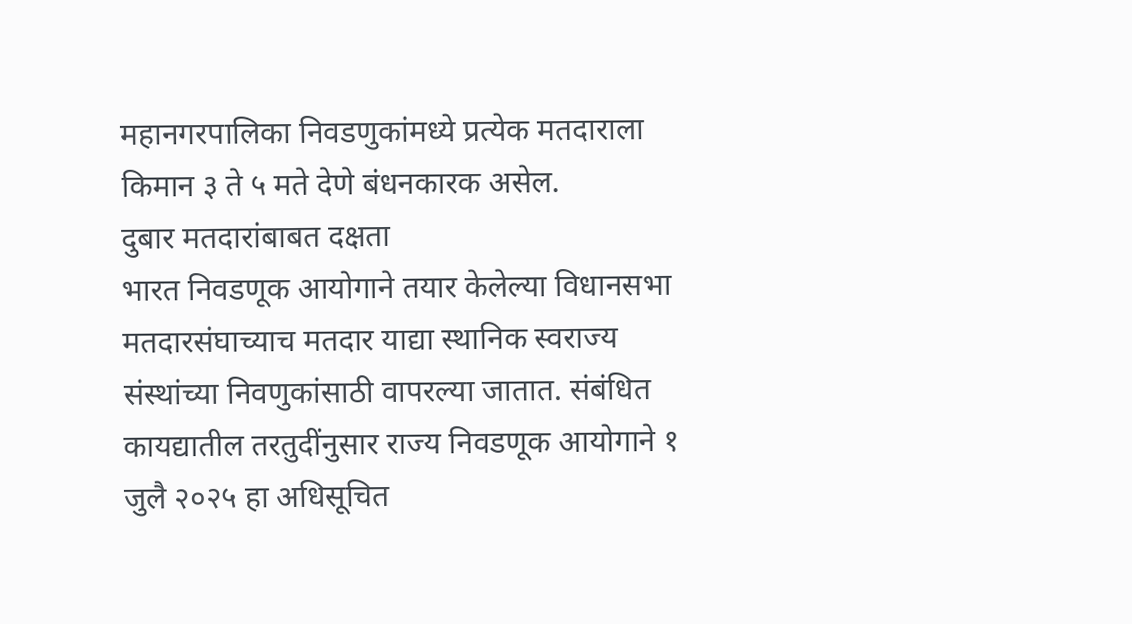महानगरपालिका निवडणुकांमध्ये प्रत्येक मतदाराला किमान ३ ते ५ मते देणे बंधनकारक असेल.
दुबार मतदारांबाबत दक्षता
भारत निवडणूक आयोगाने तयार केलेल्या विधानसभा मतदारसंघाच्याच मतदार याद्या स्थानिक स्वराज्य संस्थांच्या निवणुकांसाठी वापरल्या जातात. संबंधित कायद्यातील तरतुदींनुसार राज्य निवडणूक आयोगाने १ जुलै २०२५ हा अधिसूचित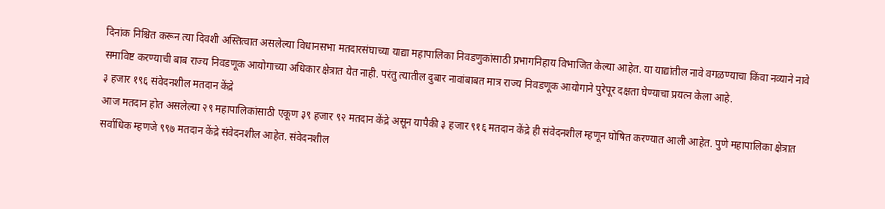दिनांक निश्चित करून त्या दिवशी अस्तित्वात असलेल्या विधानसभा मतदारसंघाच्या याद्या महापालिका निवडणुकांसाठी प्रभागनिहाय विभाजित केल्या आहेत. या याद्यांतील नावे वगळण्याचा किंवा नव्याने नावे समाविष्ट करण्याची बाब राज्य निवडणूक आयोगाच्या अधिकार क्षेत्रात येत नाही. परंतु त्यातील दुबार नावांबाबत मात्र राज्य निवडणूक आयोगाने पुरेपूर दक्षता घेण्याचा प्रयत्न केला आहे.
३ हजार १९६ संवेदनशील मतदान केंद्रे
आज मतदान होत असलेल्या २९ महापालिकांसाठी एकूण ३९ हजार ९२ मतदान केंद्रे असून यापैकी ३ हजार ९१६ मतदान केंद्रे ही संवेदनशील म्हणून घोषित करण्यात आली आहेत. पुणे महापालिका क्षेत्रात सर्वाधिक म्हणजे ९९७ मतदान केंद्रे संवेदनशील आहेत. संवेदनशील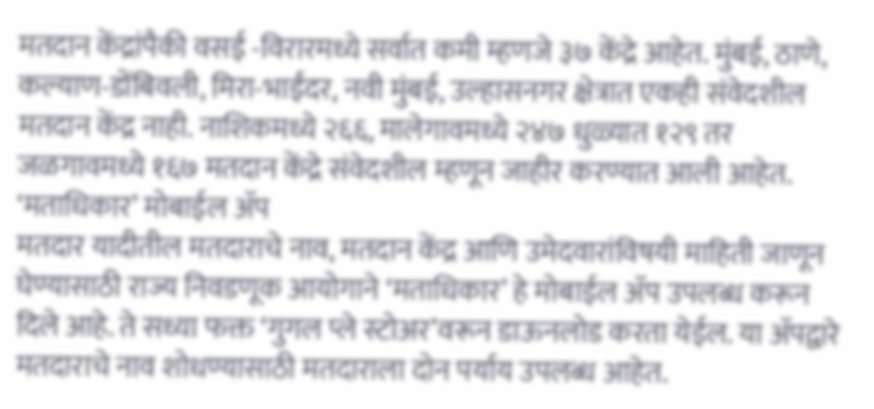मतदान केंद्रांपैकी वसई -विरारमध्ये सर्वात कमी म्हणजे ३७ केंद्रे आहेत. मुंबई, ठाणे, कल्याण-डोंबिवली, मिरा-भाईंदर, नवी मुंबई, उल्हासनगर क्षेत्रात एकही संवेदशील मतदान केंद्र नाही. नाशिकमध्ये २६६, मालेगावमध्ये २४७ धुळ्यात १२९ तर जळगावमध्ये १६७ मतदान केंद्रे संवेदशील म्हणून जाहीर करण्यात आली आहेत.
‘मताधिकार’ मोबाईल ॲप
मतदार यादीतील मतदाराचे नाव, मतदान केंद्र आणि उमेदवारांविषयी माहिती जाणून घेण्यासाठी राज्य निवडणूक आयोगाने ‘मताधिकार’ हे मोबाईल ॲप उपलब्ध करून दिले आहे. ते सध्या फक्त ‘गुगल प्ले स्टोअर’वरून डाऊनलोड करता येईल. या ॲपद्वारे मतदाराचे नाव शोधण्यासाठी मतदाराला दोन पर्याय उपलब्ध आहेत.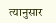त्यानुसार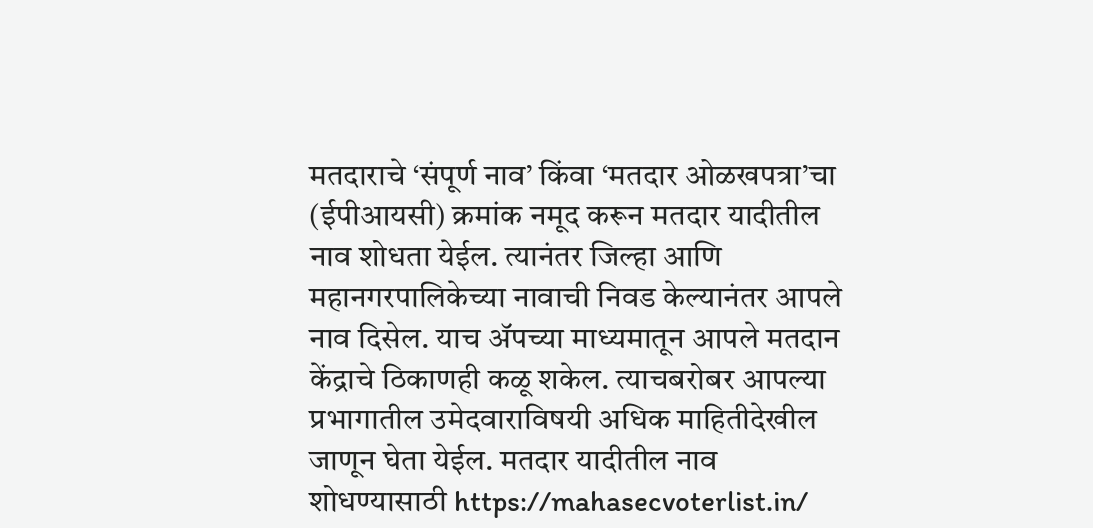मतदाराचे ‘संपूर्ण नाव’ किंवा ‘मतदार ओळखपत्रा’चा (ईपीआयसी) क्रमांक नमूद करून मतदार यादीतील नाव शोधता येईल. त्यानंतर जिल्हा आणि महानगरपालिकेच्या नावाची निवड केल्यानंतर आपले नाव दिसेल. याच ॲपच्या माध्यमातून आपले मतदान केंद्राचे ठिकाणही कळू शकेल. त्याचबरोबर आपल्या प्रभागातील उमेदवाराविषयी अधिक माहितीदेखील जाणून घेता येईल. मतदार यादीतील नाव शोधण्यासाठी https://mahasecvoterlist.in/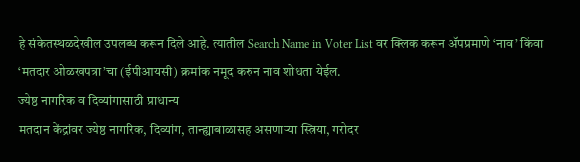हे संकेतस्थळदेखील उपलब्ध करून दिले आहे. त्यातील Search Name in Voter List वर क्लिक करून ॲपप्रमाणे ‘नाव’ किंवा ‘मतदार ओळखपत्रा’चा (ईपीआयसी) क्रमांक नमूद करुन नाव शोधता येईल.
ज्येष्ठ नागरिक व दिव्यांगासाठी प्राधान्य
मतदान केंद्रांवर ज्येष्ठ नागरिक, दिव्यांग, तान्ह्याबाळासह असणाऱ्या स्त्रिया, गरोदर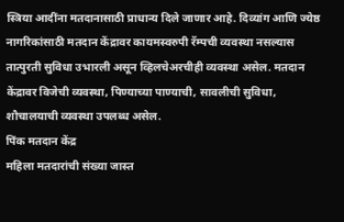स्त्रिया आदींना मतदानासाठी प्राधान्य दिले जाणार आहे. दिव्यांग आणि ज्येष्ठ नागरिकांसाठी मतदान केंद्रावर कायमस्वरुपी रॅम्पची व्यवस्था नसल्यास तात्पुरती सुविधा उभारली असून व्हिलचेअरचीही व्यवस्था असेल. मतदान केंद्रावर विजेची व्यवस्था, पिण्याच्या पाण्याची, सावलीची सुविधा, शौचालयाची व्यवस्था उपलब्ध असेल.
पिंक मतदान केंद्र
महिला मतदारांची संख्या जास्त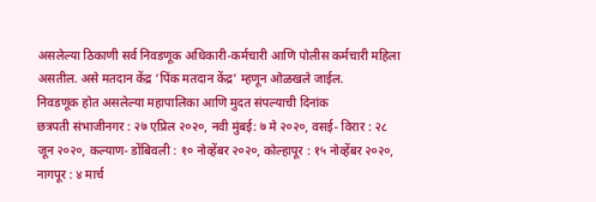असलेल्या ठिकाणी सर्व निवडणूक अधिकारी-कर्मचारी आणि पोलीस कर्मचारी महिला असतील. असे मतदान केंद्र ‘पिंक मतदान केंद्र’ म्हणून ओळखले जाईल.
निवडणूक होत असलेल्या महापालिका आणि मुदत संपल्याची दिनांक
छत्रपती संभाजीनगर : २७ एप्रिल २०२०, नवी मुंबई: ७ मे २०२०, वसई- विरार : २८ जून २०२०, कल्याण- डोंबिवली : १० नोव्हेंबर २०२०, कोल्हापूर : १५ नोव्हेंबर २०२०, नागपूर : ४ मार्च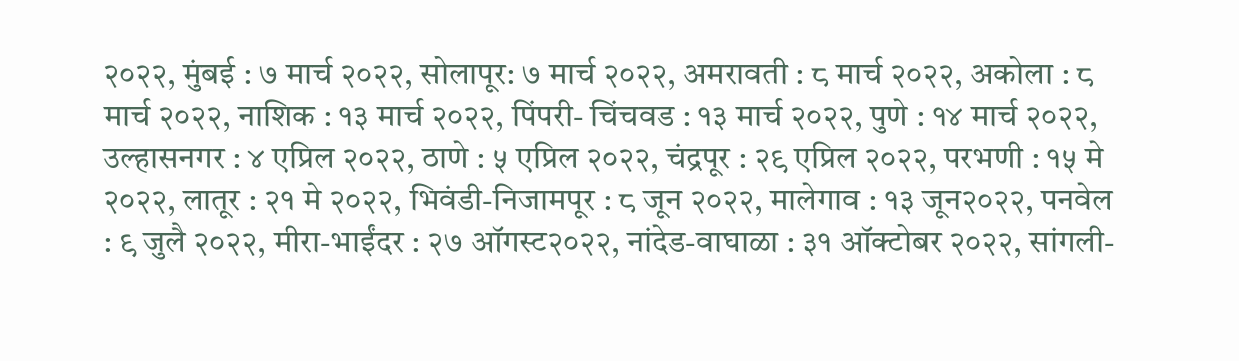२०२२, मुंबई : ७ मार्च २०२२, सोलापूर: ७ मार्च २०२२, अमरावती : ८ मार्च २०२२, अकोला : ८ मार्च २०२२, नाशिक : १३ मार्च २०२२, पिंपरी- चिंचवड : १३ मार्च २०२२, पुणे : १४ मार्च २०२२, उल्हासनगर : ४ एप्रिल २०२२, ठाणे : ५ एप्रिल २०२२, चंद्रपूर : २९ एप्रिल २०२२, परभणी : १५ मे २०२२, लातूर : २१ मे २०२२, भिवंडी-निजामपूर : ८ जून २०२२, मालेगाव : १३ जून२०२२, पनवेल : ९ जुलै २०२२, मीरा-भाईंदर : २७ ऑगस्ट२०२२, नांदेड-वाघाळा : ३१ ऑक्टोबर २०२२, सांगली-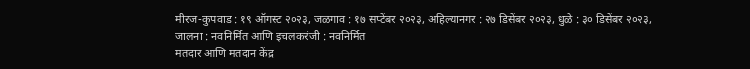मीरज-कुपवाड : १९ ऑगस्ट २०२३, जळगाव : १७ सप्टेंबर २०२३, अहिल्यानगर : २७ डिसेंबर २०२३, धुळे : ३० डिसेंबर २०२३, जालना : नवनिर्मित आणि इचलकरंजी : नवनिर्मित
मतदार आणि मतदान केंद्र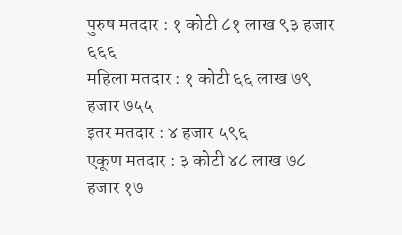पुरुष मतदार : १ कोटी ८१ लाख ९३ हजार ६६६
महिला मतदार : १ कोटी ६६ लाख ७९ हजार ७५५
इतर मतदार : ४ हजार ५९६
एकूण मतदार : ३ कोटी ४८ लाख ७८ हजार १७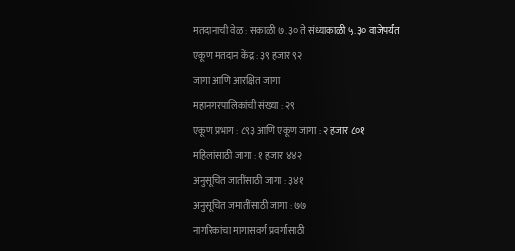मतदानाची वेळ : सकाळी ७.३० ते संध्याकाळी ५.३० वाजेपर्यंत
एकूण मतदान केंद्र : ३९ हजार ९२
जागा आणि आरक्षित जागा
महानगरपालिकांची संख्या : २९
एकूण प्रभाग : ८९३ आणि एकूण जागा : २ हजार ८०१
महिलांसाठी जागा : १ हजार ४४२
अनुसूचित जातींसाठी जागा : ३४१
अनुसूचित जमातींसाठी जागा : ७७
नागरिकांचा मागासवर्ग प्रवर्गासाठी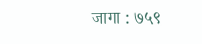जागा : ७५९